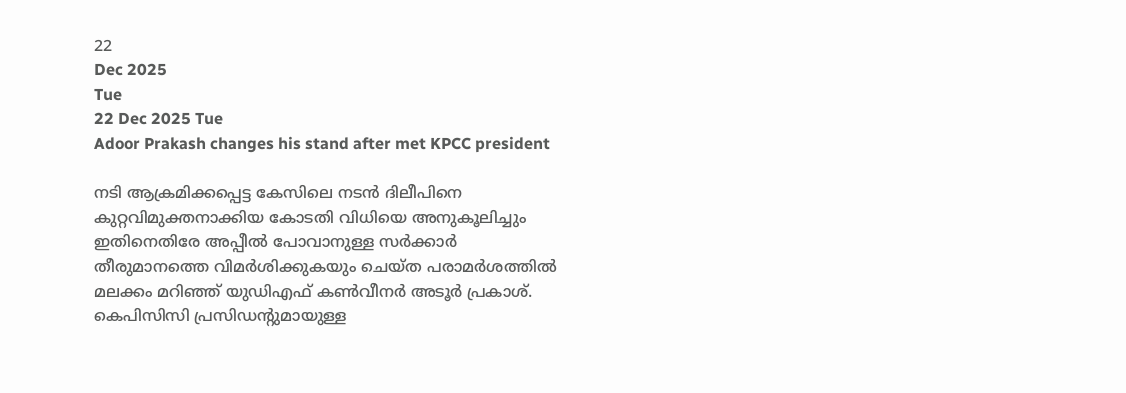22
Dec 2025
Tue
22 Dec 2025 Tue
Adoor Prakash changes his stand after met KPCC president

നടി ആക്രമിക്കപ്പെട്ട കേസിലെ നടന്‍ ദിലീപിനെ കുറ്റവിമുക്തനാക്കിയ കോടതി വിധിയെ അനുകൂലിച്ചും ഇതിനെതിരേ അപ്പീല്‍ പോവാനുള്ള സര്‍ക്കാര്‍ തീരുമാനത്തെ വിമര്‍ശിക്കുകയും ചെയ്ത പരാമര്‍ശത്തില്‍ മലക്കം മറിഞ്ഞ് യുഡിഎഫ് കണ്‍വീനര്‍ അടൂര്‍ പ്രകാശ്. കെപിസിസി പ്രസിഡന്റുമായുള്ള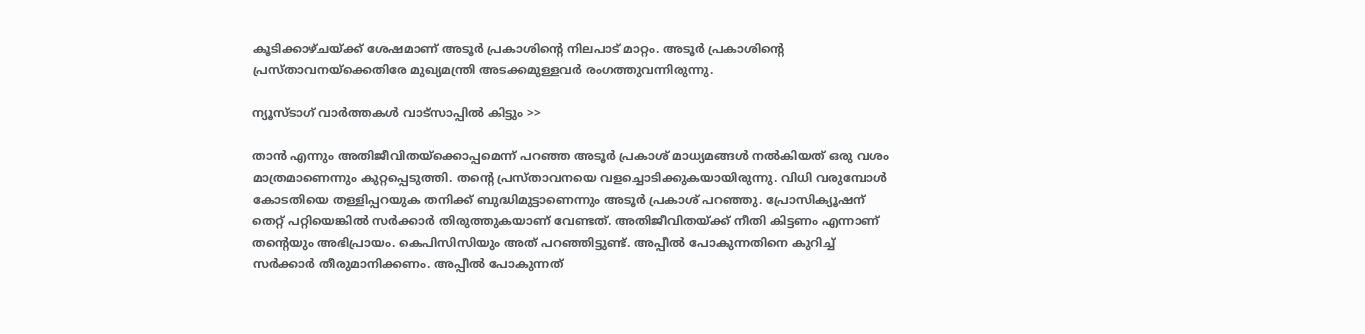കൂടിക്കാഴ്ചയ്ക്ക് ശേഷമാണ് അടൂര്‍ പ്രകാശിന്റെ നിലപാട് മാറ്റം. അടൂര്‍ പ്രകാശിന്റെ പ്രസ്താവനയ്‌ക്കെതിരേ മുഖ്യമന്ത്രി അടക്കമുള്ളവര്‍ രംഗത്തുവന്നിരുന്നു.

ന്യൂസ്ടാഗ് വാര്‍ത്തകള്‍ വാട്‌സാപ്പില്‍ കിട്ടും >>

താന്‍ എന്നും അതിജീവിതയ്‌ക്കൊപ്പമെന്ന് പറഞ്ഞ അടൂര്‍ പ്രകാശ് മാധ്യമങ്ങള്‍ നല്‍കിയത് ഒരു വശം മാത്രമാണെന്നും കുറ്റപ്പെടുത്തി. തന്റെ പ്രസ്താവനയെ വളച്ചൊടിക്കുകയായിരുന്നു. വിധി വരുമ്പോള്‍ കോടതിയെ തള്ളിപ്പറയുക തനിക്ക് ബുദ്ധിമുട്ടാണെന്നും അടൂര്‍ പ്രകാശ് പറഞ്ഞു. പ്രോസിക്യൂഷന് തെറ്റ് പറ്റിയെങ്കില്‍ സര്‍ക്കാര്‍ തിരുത്തുകയാണ് വേണ്ടത്. അതിജീവിതയ്ക്ക് നീതി കിട്ടണം എന്നാണ് തന്റെയും അഭിപ്രായം. കെപിസിസിയും അത് പറഞ്ഞിട്ടുണ്ട്. അപ്പീല്‍ പോകുന്നതിനെ കുറിച്ച് സര്‍ക്കാര്‍ തീരുമാനിക്കണം. അപ്പീല്‍ പോകുന്നത്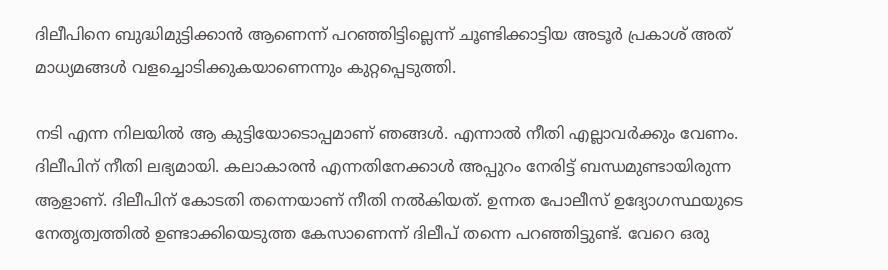ദിലീപിനെ ബുദ്ധിമുട്ടിക്കാന്‍ ആണെന്ന് പറഞ്ഞിട്ടില്ലെന്ന് ചൂണ്ടിക്കാട്ടിയ അടൂര്‍ പ്രകാശ് അത് മാധ്യമങ്ങള്‍ വളച്ചൊടിക്കുകയാണെന്നും കുറ്റപ്പെടുത്തി.

നടി എന്ന നിലയില്‍ ആ കുട്ടിയോടൊപ്പമാണ് ഞങ്ങള്‍. എന്നാല്‍ നീതി എല്ലാവര്‍ക്കും വേണം. ദിലീപിന് നീതി ലഭ്യമായി. കലാകാരന്‍ എന്നതിനേക്കാള്‍ അപ്പുറം നേരിട്ട് ബന്ധമുണ്ടായിരുന്ന ആളാണ്. ദിലീപിന് കോടതി തന്നെയാണ് നീതി നല്‍കിയത്. ഉന്നത പോലീസ് ഉദ്യോഗസ്ഥയുടെ നേതൃത്വത്തില്‍ ഉണ്ടാക്കിയെടുത്ത കേസാണെന്ന് ദിലീപ് തന്നെ പറഞ്ഞിട്ടുണ്ട്. വേറെ ഒരു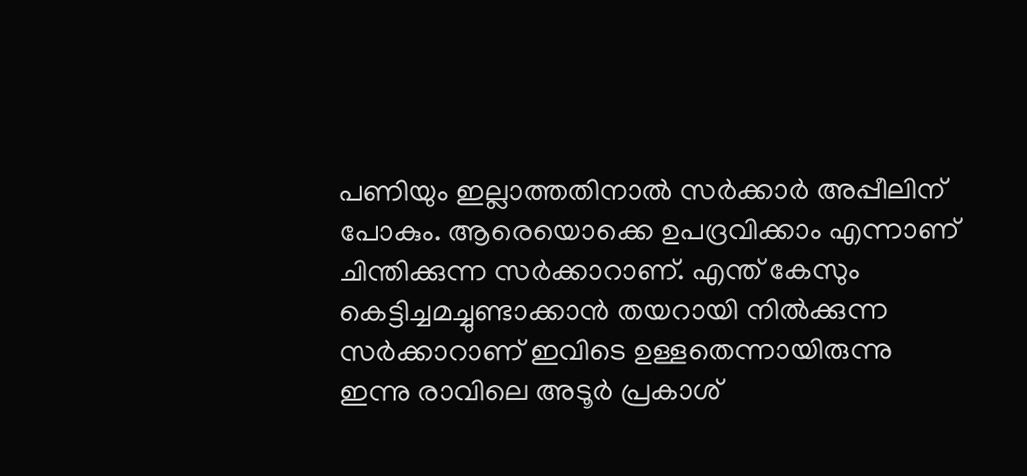പണിയും ഇല്ലാത്തതിനാല്‍ സര്‍ക്കാര്‍ അപ്പീലിന് പോകും. ആരെയൊക്കെ ഉപദ്രവിക്കാം എന്നാണ് ചിന്തിക്കുന്ന സര്‍ക്കാറാണ്. എന്ത് കേസും കെട്ടിച്ചമച്ചുണ്ടാക്കാന്‍ തയറായി നില്‍ക്കുന്ന സര്‍ക്കാറാണ് ഇവിടെ ഉള്ളതെന്നായിരുന്നു ഇന്നു രാവിലെ അടൂര്‍ പ്രകാശ്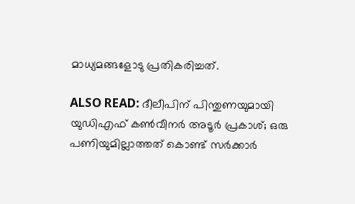മാധ്യമങ്ങളോടു പ്രതികരിച്ചത്.

ALSO READ: ദീലീപിന് പിന്തുണയുമായി യുഡിഎഫ് കണ്‍വീനര്‍ അടൂര്‍ പ്രകാശ്; ഒരു പണിയുമില്ലാത്തത് കൊണ്ട് സര്‍ക്കാര്‍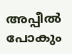അപ്പീല്‍ പോകും